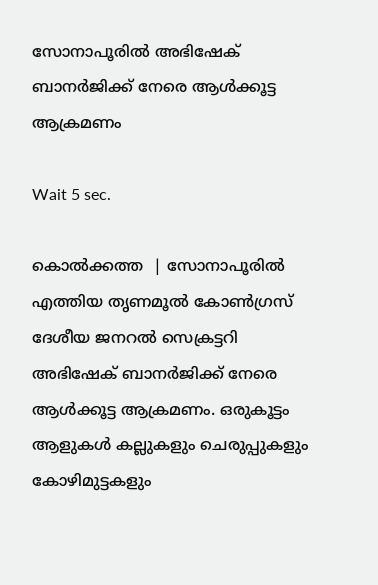സോനാപൂരില്‍ അഭിഷേക് ബാനര്‍ജിക്ക് നേരെ ആള്‍ക്കൂട്ട ആക്രമണം

Wait 5 sec.

കൊല്‍ക്കത്ത  | സോനാപൂരില്‍ എത്തിയ തൃണമൂല്‍ കോണ്‍ഗ്രസ് ദേശീയ ജനറല്‍ സെക്രട്ടറി അഭിഷേക് ബാനര്‍ജിക്ക് നേരെ ആള്‍ക്കൂട്ട ആക്രമണം. ഒരുകൂട്ടം ആളുകള്‍ കല്ലുകളും ചെരുപ്പുകളും കോഴിമുട്ടകളും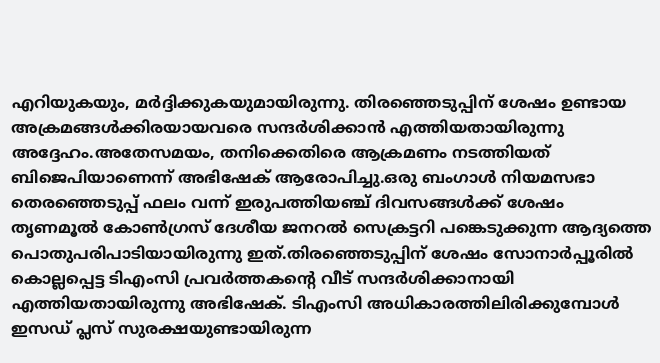എറിയുകയും, മര്‍ദ്ദിക്കുകയുമായിരുന്നു. തിരഞ്ഞെടുപ്പിന് ശേഷം ഉണ്ടായ അക്രമങ്ങള്‍ക്കിരയായവരെ സന്ദര്‍ശിക്കാന്‍ എത്തിയതായിരുന്നു അദ്ദേഹം.അതേസമയം, തനിക്കെതിരെ ആക്രമണം നടത്തിയത് ബിജെപിയാണെന്ന് അഭിഷേക് ആരോപിച്ചു.ഒരു ബംഗാള്‍ നിയമസഭാ തെരഞ്ഞെടുപ്പ് ഫലം വന്ന് ഇരുപത്തിയഞ്ച് ദിവസങ്ങള്‍ക്ക് ശേഷം തൃണമൂല്‍ കോണ്‍ഗ്രസ് ദേശീയ ജനറല്‍ സെക്രട്ടറി പങ്കെടുക്കുന്ന ആദ്യത്തെ പൊതുപരിപാടിയായിരുന്നു ഇത്.തിരഞ്ഞെടുപ്പിന് ശേഷം സോനാര്‍പ്പൂരില്‍ കൊല്ലപ്പെട്ട ടിഎംസി പ്രവര്‍ത്തകന്റെ വീട് സന്ദര്‍ശിക്കാനായി എത്തിയതായിരുന്നു അഭിഷേക്. ടിഎംസി അധികാരത്തിലിരിക്കുമ്പോള്‍ ഇസഡ് പ്ലസ് സുരക്ഷയുണ്ടായിരുന്ന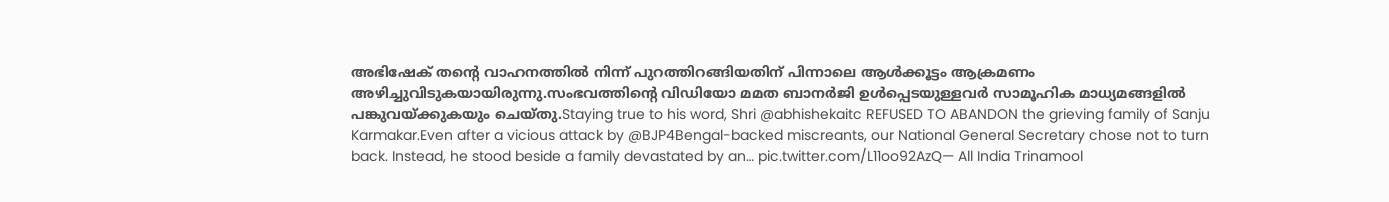അഭിഷേക് തന്റെ വാഹനത്തില്‍ നിന്ന് പുറത്തിറങ്ങിയതിന് പിന്നാലെ ആള്‍ക്കൂട്ടം ആക്രമണം അഴിച്ചുവിടുകയായിരുന്നു.സംഭവത്തിന്റെ വിഡിയോ മമത ബാനര്‍ജി ഉള്‍പ്പെടയുള്ളവര്‍ സാമൂഹിക മാധ്യമങ്ങളില്‍ പങ്കുവയ്ക്കുകയും ചെയ്തു.Staying true to his word, Shri @abhishekaitc REFUSED TO ABANDON the grieving family of Sanju Karmakar.Even after a vicious attack by @BJP4Bengal-backed miscreants, our National General Secretary chose not to turn back. Instead, he stood beside a family devastated by an… pic.twitter.com/L11oo92AzQ— All India Trinamool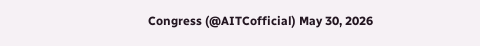Congress (@AITCofficial) May 30, 2026